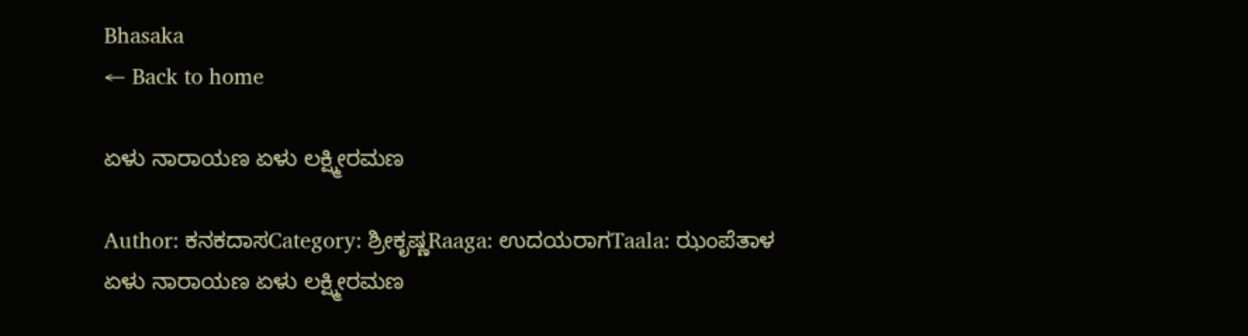Bhasaka
← Back to home

ಏಳು ನಾರಾಯಣ ಏಳು ಲಕ್ಷ್ಮೀರಮಣ

Author: ಕನಕದಾಸCategory: ಶ್ರೀಕೃಷ್ಣRaaga: ಉದಯರಾಗTaala: ಝಂಪೆತಾಳ
ಏಳು ನಾರಾಯಣ ಏಳು ಲಕ್ಷ್ಮೀರಮಣ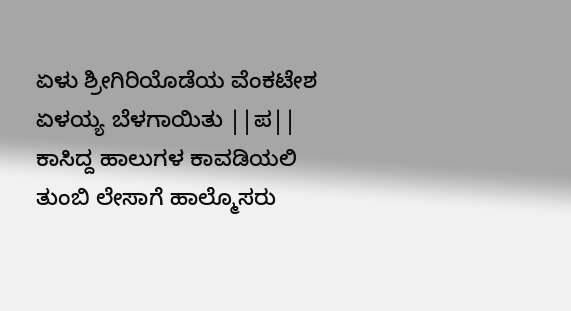ಏಳು ಶ್ರೀಗಿರಿಯೊಡೆಯ ವೆಂಕಟೇಶ ಏಳಯ್ಯ ಬೆಳಗಾಯಿತು ||ಪ|| ಕಾಸಿದ್ದ ಹಾಲುಗಳ ಕಾವಡಿಯಲಿ ತುಂಬಿ ಲೇಸಾಗೆ ಹಾಲ್ಮೊಸರು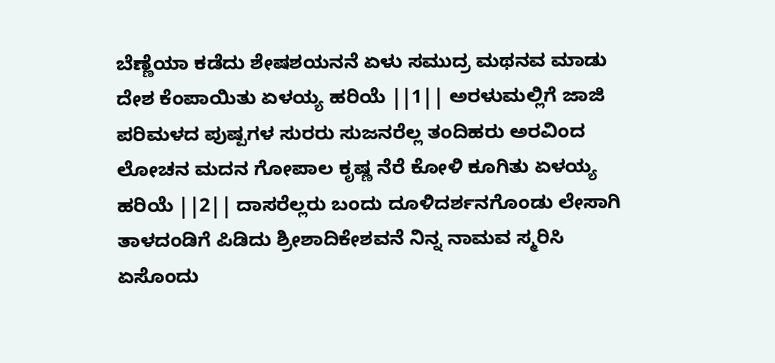ಬೆಣ್ಣೆಯಾ ಕಡೆದು ಶೇಷಶಯನನೆ ಏಳು ಸಮುದ್ರ ಮಥನವ ಮಾಡು ದೇಶ ಕೆಂಪಾಯಿತು ಏಳಯ್ಯ ಹರಿಯೆ ||1|| ಅರಳುಮಲ್ಲಿಗೆ ಜಾಜಿ ಪರಿಮಳದ ಪುಷ್ಪಗಳ ಸುರರು ಸುಜನರೆಲ್ಲ ತಂದಿಹರು ಅರವಿಂದ ಲೋಚನ ಮದನ ಗೋಪಾಲ ಕೃಷ್ಣ ನೆರೆ ಕೋಳಿ ಕೂಗಿತು ಏಳಯ್ಯ ಹರಿಯೆ ||2|| ದಾಸರೆಲ್ಲರು ಬಂದು ದೂಳಿದರ್ಶನಗೊಂಡು ಲೇಸಾಗಿ ತಾಳದಂಡಿಗೆ ಪಿಡಿದು ಶ್ರೀಶಾದಿಕೇಶವನೆ ನಿನ್ನ ನಾಮವ ಸ್ಮರಿಸಿ ಏಸೊಂದು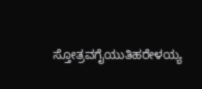ಸ್ತೋತ್ರವಗೈಯುತಿಹರೇಳಯ್ಯ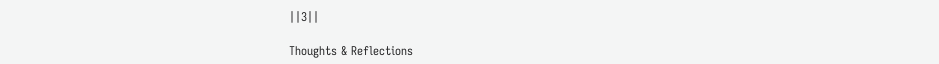||3||

Thoughts & Reflections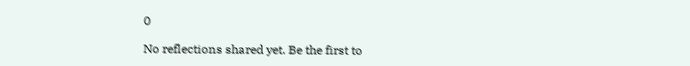0

No reflections shared yet. Be the first to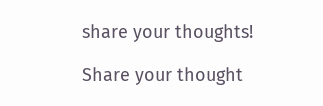share your thoughts!

Share your thought